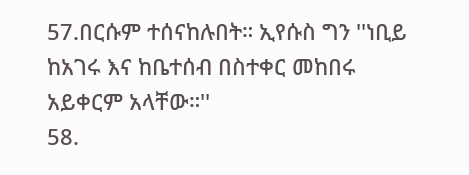57.በርሱም ተሰናከሉበት። ኢየሱስ ግን ''ነቢይ ከአገሩ እና ከቤተሰብ በስተቀር መከበሩ አይቀርም አላቸው።''
58.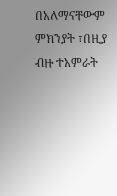በአለማናቸውም ምክንያት ፣በዚያ ብዙ ተአምራት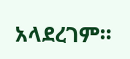አላደረገም።